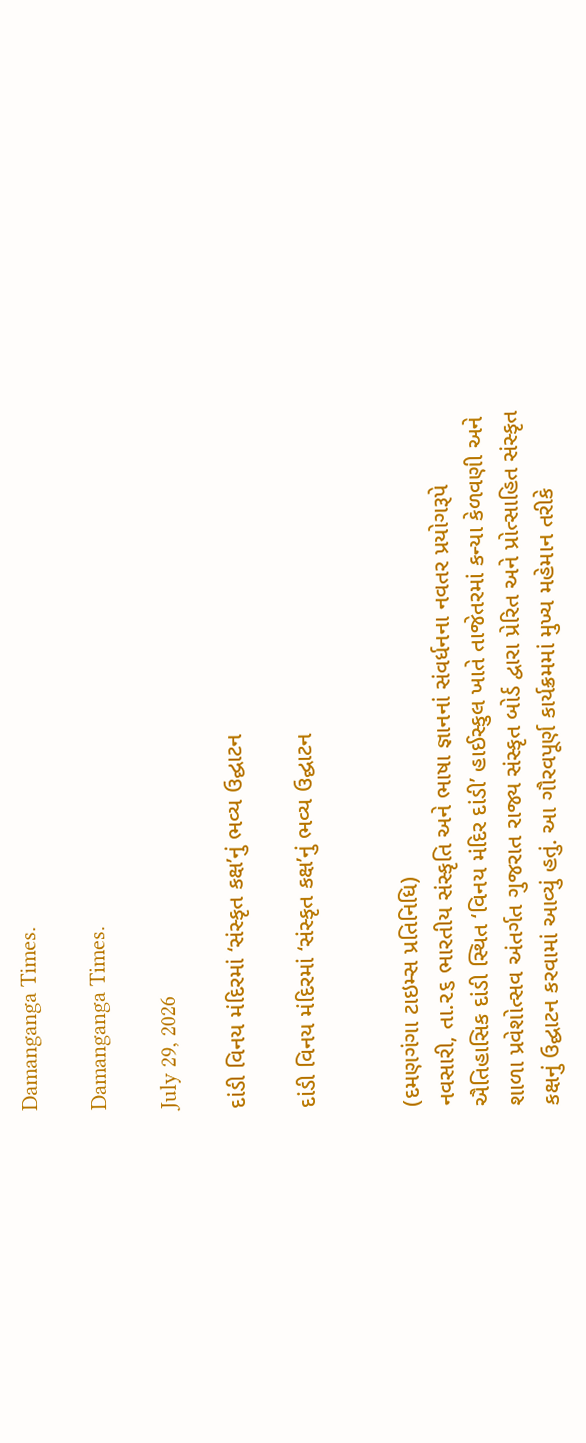Damanganga Times.

Damanganga Times.

July 29, 2026

દાંડી વિનય મંદિરમાં ‘સંસ્કૃત કક્ષ’નું ભવ્ય ઉદ્ઘાટન

દાંડી વિનય મંદિરમાં ‘સંસ્કૃત કક્ષ’નું ભવ્ય ઉદ્ઘાટન


(દમણગંગા ટાઇમ્સ પ્રતિનિધિ)
નવસારી, તા.૨૬ ભારતીય સંસ્કૃતિ અને ભાષા જ્ઞાનનાં સંવર્ધનના નવતર પ્રયોગરૂપે ઐતિહાસિક દાંડી સ્થિત ‘વિનય મંદિર દાંડી’ હાઈસ્કુલ ખાતે તાજેતરમાં કન્યા કેળવણી અને શાળા પ્રવેશોત્સવ અંતર્ગત ગુજરાત રાજ્ય સંસ્કૃત બોર્ડ દ્વારા પ્રેરિત અને પ્રોત્સાહિત સંસ્કૃત કક્ષનું ઉદ્ઘાટન કરવામાં આવ્યું હતું. આ ગૌરવપૂર્ણ કાર્યક્રમમાં મુખ્ય મહેમાન તરીકે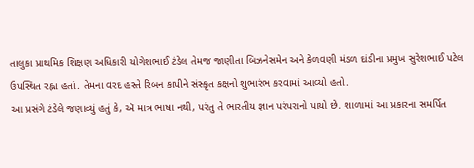તાલુકા પ્રાથમિક શિક્ષણ અધિકારી યોગેશભાઈ ટંડેલ તેમજ જાણીતા બિઝનેસમેન અને કેળવણી મંડળ દાંડીના પ્રમુખ સુરેશભાઈ પટેલ ઉપસ્થિત રહ્ના હતાં. તેમના વરદ હસ્તે રિબન કાપીને સંસ્કૃત કક્ષનો શુભારંભ કરવામાં આવ્યો હતો.
આ પ્રસંગે ટંડેલે જણાવ્યું હતું કે, ઍ માત્ર ભાષા નથી, પરંતુ તે ભારતીય જ્ઞાન પરંપરાનો પાયો છે. શાળામાં આ પ્રકારના સમર્પિત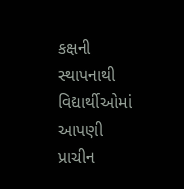કક્ષની સ્થાપનાથી વિદ્યાર્થીઓમાં આપણી પ્રાચીન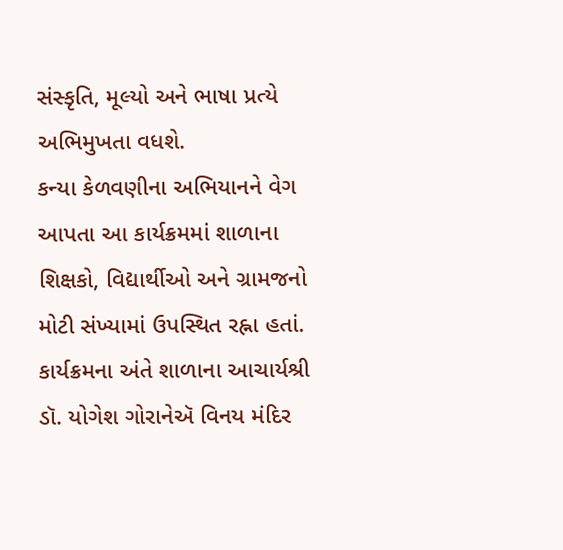સંસ્કૃતિ, મૂલ્યો અને ભાષા પ્રત્યે અભિમુખતા વધશે.
કન્યા કેળવણીના અભિયાનને વેગ આપતા આ કાર્યક્રમમાં શાળાના શિક્ષકો, વિદ્યાર્થીઓ અને ગ્રામજનો મોટી સંખ્યામાં ઉપસ્થિત રહ્ના હતાં. કાર્યક્રમના અંતે શાળાના આચાર્યશ્રી ડૉ. યોગેશ ગોરાનેઍ વિનય મંદિર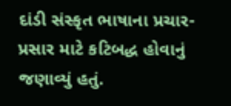દાંડી સંસ્કૃત ભાષાના પ્રચાર-પ્રસાર માટે કટિબદ્ધ હોવાનું જણાવ્યું હતું.